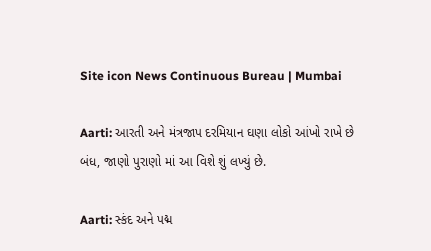Site icon News Continuous Bureau | Mumbai

Aarti: આરતી અને મંત્રજાપ દરમિયાન ઘણા લોકો આંખો રાખે છે બંધ, જાણો પુરાણો માં આ વિશે શું લખ્યું છે.

Aarti: સ્કંદ અને પદ્મ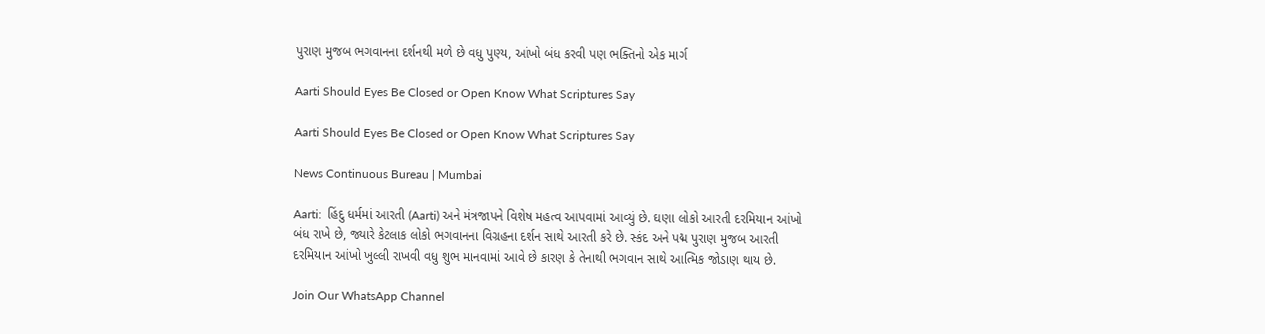પુરાણ મુજબ ભગવાનના દર્શનથી મળે છે વધુ પુણ્ય, આંખો બંધ કરવી પણ ભક્તિનો એક માર્ગ

Aarti Should Eyes Be Closed or Open Know What Scriptures Say

Aarti Should Eyes Be Closed or Open Know What Scriptures Say

News Continuous Bureau | Mumbai

Aarti:  હિંદુ ધર્મમાં આરતી (Aarti) અને મંત્રજાપને વિશેષ મહત્વ આપવામાં આવ્યું છે. ઘણા લોકો આરતી દરમિયાન આંખો બંધ રાખે છે, જ્યારે કેટલાક લોકો ભગવાનના વિગ્રહના દર્શન સાથે આરતી કરે છે. સ્કંદ અને પદ્મ પુરાણ મુજબ આરતી દરમિયાન આંખો ખુલ્લી રાખવી વધુ શુભ માનવામાં આવે છે કારણ કે તેનાથી ભગવાન સાથે આત્મિક જોડાણ થાય છે.

Join Our WhatsApp Channel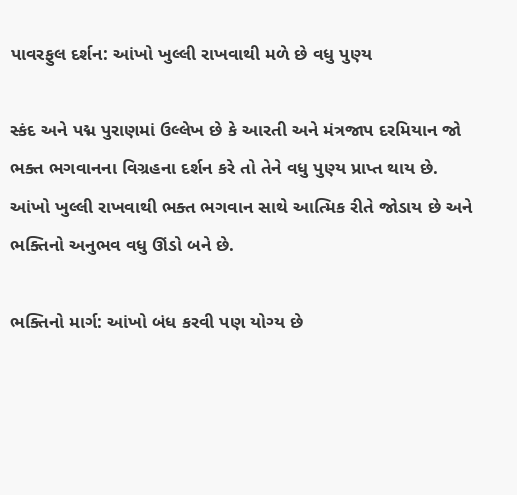પાવરફુલ દર્શન: આંખો ખુલ્લી રાખવાથી મળે છે વધુ પુણ્ય

સ્કંદ અને પદ્મ પુરાણમાં ઉલ્લેખ છે કે આરતી અને મંત્રજાપ દરમિયાન જો ભક્ત ભગવાનના વિગ્રહના દર્શન કરે તો તેને વધુ પુણ્ય પ્રાપ્ત થાય છે. આંખો ખુલ્લી રાખવાથી ભક્ત ભગવાન સાથે આત્મિક રીતે જોડાય છે અને ભક્તિનો અનુભવ વધુ ઊંડો બને છે.

ભક્તિનો માર્ગ: આંખો બંધ કરવી પણ યોગ્ય છે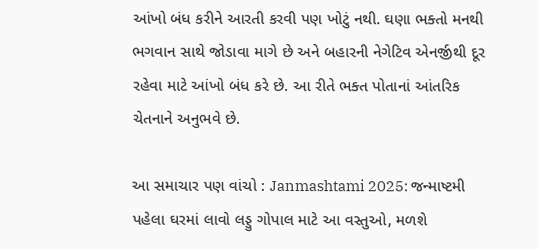આંખો બંધ કરીને આરતી કરવી પણ ખોટું નથી. ઘણા ભક્તો મનથી ભગવાન સાથે જોડાવા માગે છે અને બહારની નેગેટિવ એનર્જીથી દૂર રહેવા માટે આંખો બંધ કરે છે. આ રીતે ભક્ત પોતાનાં આંતરિક ચેતનાને અનુભવે છે.

આ સમાચાર પણ વાંચો : Janmashtami 2025: જન્માષ્ટમી પહેલા ઘરમાં લાવો લડ્ડુ ગોપાલ માટે આ વસ્તુઓ, મળશે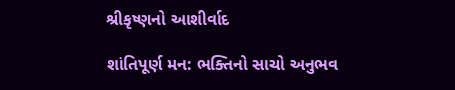શ્રીકૃષ્ણનો આશીર્વાદ

શાંતિપૂર્ણ મન: ભક્તિનો સાચો અનુભવ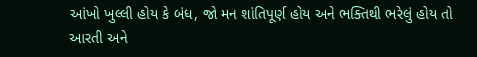આંખો ખુલ્લી હોય કે બંધ, જો મન શાંતિપૂર્ણ હોય અને ભક્તિથી ભરેલું હોય તો આરતી અને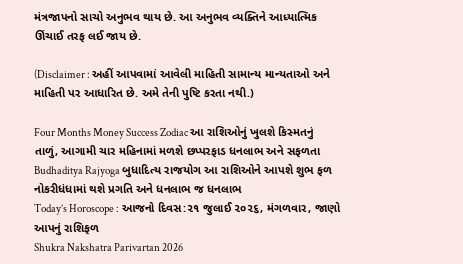મંત્રજાપનો સાચો અનુભવ થાય છે. આ અનુભવ વ્યક્તિને આધ્યાત્મિક ઊંચાઈ તરફ લઈ જાય છે.

(Disclaimer : અહીં આપવામાં આવેલી માહિતી સામાન્ય માન્યતાઓ અને માહિતી પર આધારિત છે. અમે તેની પુષ્ટિ કરતા નથી.)

Four Months Money Success Zodiac આ રાશિઓનું ખુલશે કિસ્મતનું તાળું, આગામી ચાર મહિનામાં મળશે છપ્પરફાડ ધનલાભ અને સફળતા
Budhaditya Rajyoga બુધાદિત્ય રાજયોગ આ રાશિઓને આપશે શુભ ફળ નોકરીધંધામાં થશે પ્રગતિ અને ધનલાભ જ ધનલાભ
Today’s Horoscope : આજનો દિવસ:૨૧ જુલાઈ ૨૦૨૬, મંગળવાર, જાણો આપનું રાશિફળ
Shukra Nakshatra Parivartan 2026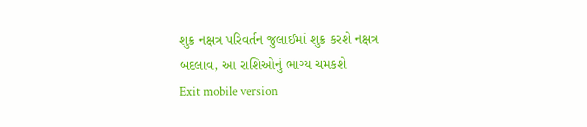શુક્ર નક્ષત્ર પરિવર્તન જુલાઈમાં શુક્ર કરશે નક્ષત્ર બદલાવ, આ રાશિઓનું ભાગ્ય ચમકશે
Exit mobile version